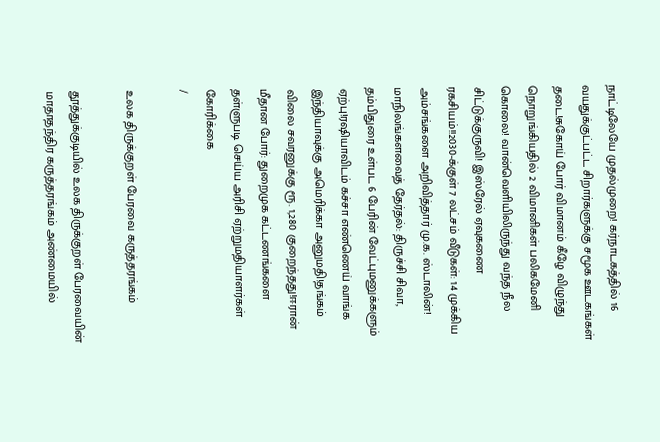நாட்டிலேயே முதல்முறை! கர்நாடகத்தில் 16 வயதுக்குட்பட்ட சிறார்களுக்கு சமூக ஊடகங்கள் தடை!சுகோய் போர் விமானம் கீழே விழுந்து நொறுங்கியதில் 2 விமானிகள் பலிகமேனி கொலை! வான்வெளியிலிருந்து வந்த நீல சிட்டுக்குருவி! இஸ்ரேல் ஏவுகணை ரகசியம்!!2030-க்குள் 7 லட்சம் வீடுகள்: 14 முக்கிய அம்சங்களை அறிவித்தார் மு.க. ஸ்டாலின்! மாநிலங்களவைத் தேர்தல்: திருச்சி சிவா, தம்பிதுரை உள்பட 6 பேரின் வேட்புமனுக்களும் ஏற்பு!ரஷியாவிடம் கச்சா எண்ணெய் வாங்க இந்தியாவுக்கு அமெரிக்கா அனுமதி!தங்கம் விலை சவரனுக்கு ரூ. 1,280 குறைந்தது!ஈரான் மீதான போர்: துறைமுக கட்டணங்களை தள்ளுபடி செய்ய அரிசி ஏற்றுமதியாளர்கள் கோரிக்கை
/

உலக திருக்குறள் பேரவை கருத்தரங்கம்

தூத்துக்குடியில் உலக திருக்குறள் பேரவையின் மாதாதந்திர கருத்தரங்கம் அண்மையில்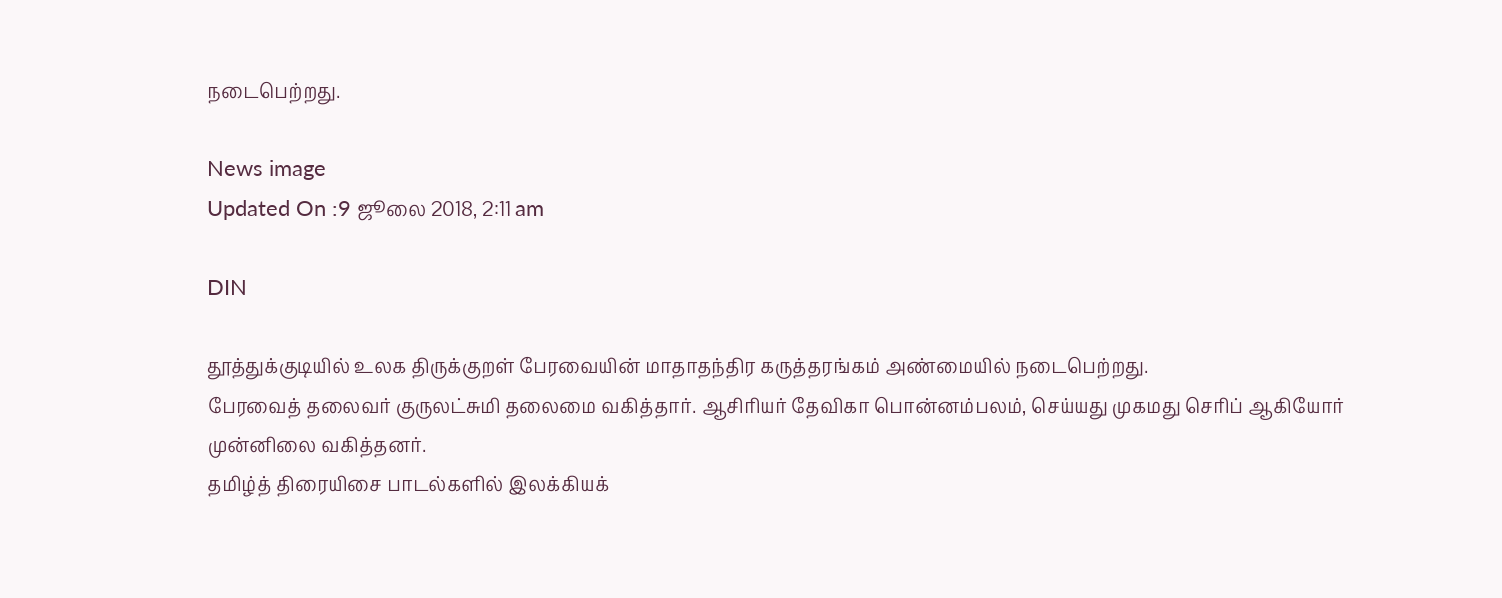நடைபெற்றது.

News image
Updated On :9 ஜூலை 2018, 2:11 am

DIN

தூத்துக்குடியில் உலக திருக்குறள் பேரவையின் மாதாதந்திர கருத்தரங்கம் அண்மையில் நடைபெற்றது.
பேரவைத் தலைவர் குருலட்சுமி தலைமை வகித்தார். ஆசிரியர் தேவிகா பொன்னம்பலம், செய்யது முகமது செரிப் ஆகியோர் முன்னிலை வகித்தனர்.
தமிழ்த் திரையிசை பாடல்களில் இலக்கியக்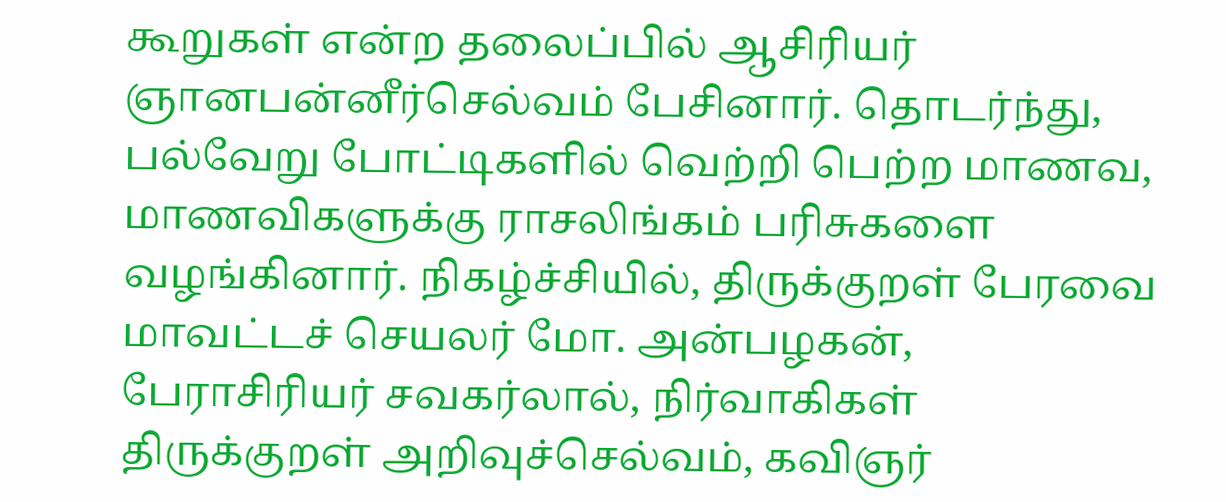கூறுகள் என்ற தலைப்பில் ஆசிரியர் ஞானபன்னீர்செல்வம் பேசினார். தொடர்ந்து, பல்வேறு போட்டிகளில் வெற்றி பெற்ற மாணவ, மாணவிகளுக்கு ராசலிங்கம் பரிசுகளை வழங்கினார். நிகழ்ச்சியில், திருக்குறள் பேரவை மாவட்டச் செயலர் மோ. அன்பழகன், பேராசிரியர் சவகர்லால், நிர்வாகிகள் திருக்குறள் அறிவுச்செல்வம், கவிஞர்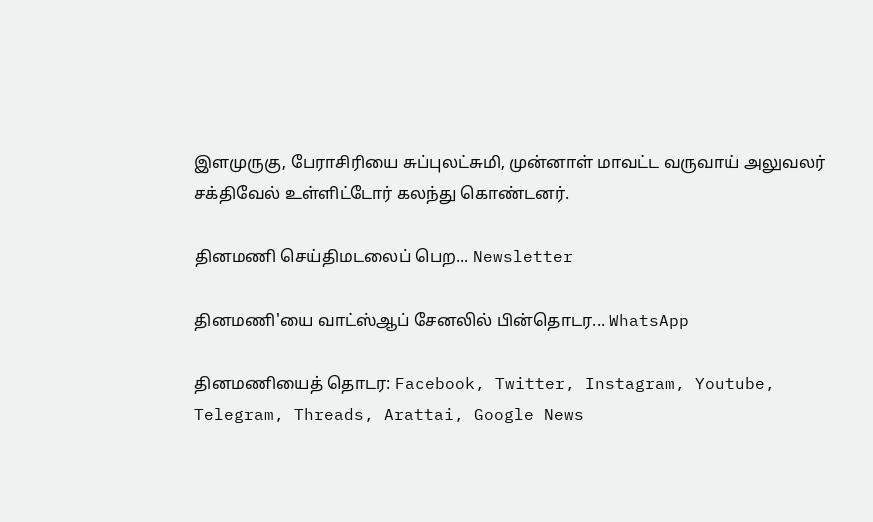இளமுருகு, பேராசிரியை சுப்புலட்சுமி, முன்னாள் மாவட்ட வருவாய் அலுவலர் சக்திவேல் உள்ளிட்டோர் கலந்து கொண்டனர்.

தினமணி செய்திமடலைப் பெற... Newsletter

தினமணி'யை வாட்ஸ்ஆப் சேனலில் பின்தொடர... WhatsApp

தினமணியைத் தொடர: Facebook, Twitter, Instagram, Youtube, Telegram, Threads, Arattai, Google News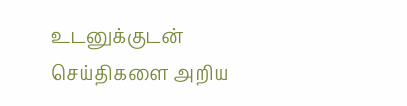உடனுக்குடன் செய்திகளை அறிய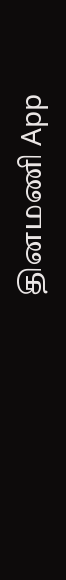தினமணி App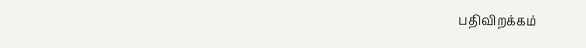பதிவிறக்கம்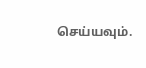செய்யவும்.